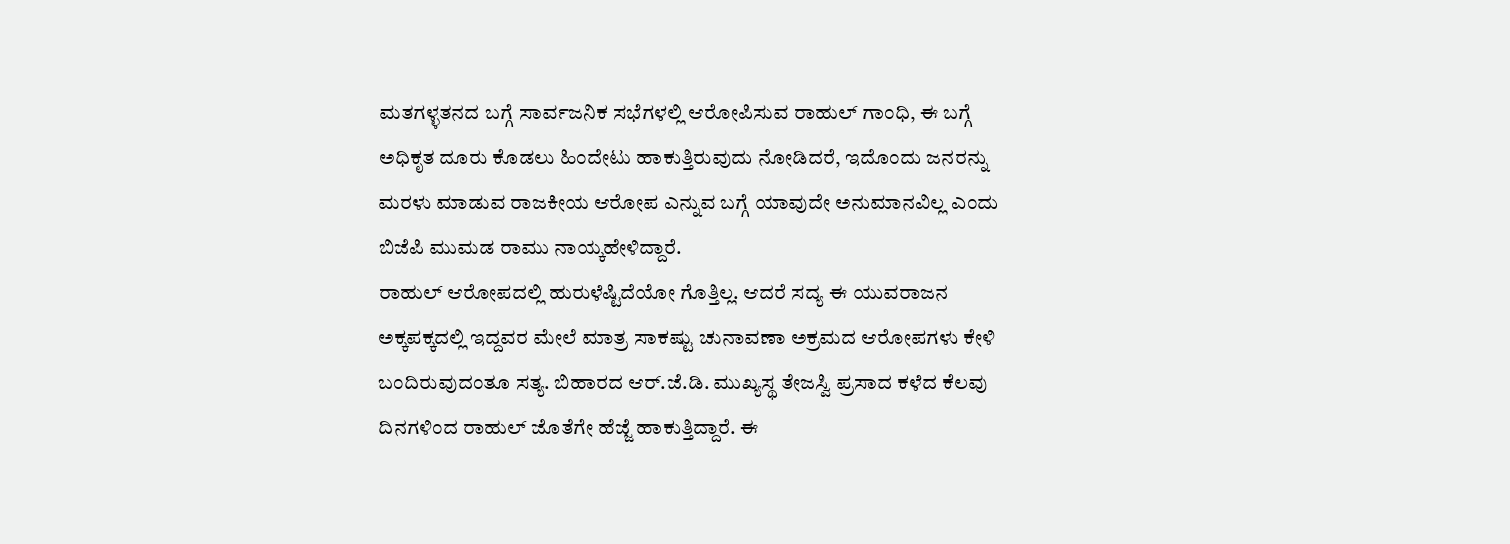ಮತಗಳ್ಳತನದ ಬಗ್ಗೆ ಸಾರ್ವಜನಿಕ ಸಭೆಗಳಲ್ಲಿ ಆರೋಪಿಸುವ ರಾಹುಲ್ ಗಾಂಧಿ, ಈ ಬಗ್ಗೆ ಅಧಿಕೃತ ದೂರು ಕೊಡಲು ಹಿಂದೇಟು ಹಾಕುತ್ತಿರುವುದು ನೋಡಿದರೆ, ಇದೊಂದು ಜನರನ್ನು ಮರಳು ಮಾಡುವ ರಾಜಕೀಯ ಆರೋಪ ಎನ್ನುವ ಬಗ್ಗೆ ಯಾವುದೇ ಅನುಮಾನವಿಲ್ಲ ಎಂದು ಬಿಜೆಪಿ ಮುಮಡ ರಾಮು ನಾಯ್ಕಹೇಳಿದ್ದಾರೆ.
ರಾಹುಲ್ ಆರೋಪದಲ್ಲಿ ಹುರುಳೆಷ್ಟಿದೆಯೋ ಗೊತ್ತಿಲ್ಲ. ಆದರೆ ಸದ್ಯ ಈ ಯುವರಾಜನ ಅಕ್ಕಪಕ್ಕದಲ್ಲಿ ಇದ್ದವರ ಮೇಲೆ ಮಾತ್ರ ಸಾಕಷ್ಟು ಚುನಾವಣಾ ಅಕ್ರಮದ ಆರೋಪಗಳು ಕೇಳಿ ಬಂದಿರುವುದಂತೂ ಸತ್ಯ. ಬಿಹಾರದ ಆರ್.ಜೆ.ಡಿ. ಮುಖ್ಯಸ್ಥ ತೇಜಸ್ವಿ ಪ್ರಸಾದ ಕಳೆದ ಕೆಲವು ದಿನಗಳಿಂದ ರಾಹುಲ್ ಜೊತೆಗೇ ಹೆಜ್ಜೆ ಹಾಕುತ್ತಿದ್ದಾರೆ. ಈ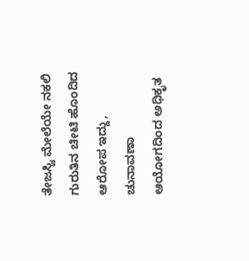ತೇಜಸ್ವಿ ಮೇಲೆಯೇ ನಕಲಿ ಗುರುತಿನ ಚೀಟಿ ಹೊಂದಿದ ಆರೋಪ ಇದ್ದು, ಚುನಾವಣಾ ಆಯೋಗದಿಂದ ಅಧಿಕೃತ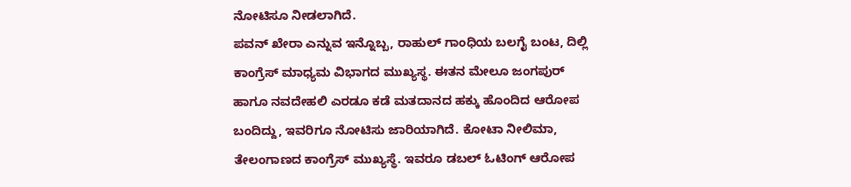ನೋಟಿಸೂ ನೀಡಲಾಗಿದೆ.
ಪವನ್ ಖೇರಾ ಎನ್ನುವ ಇನ್ನೊಬ್ಬ, ರಾಹುಲ್ ಗಾಂಧಿಯ ಬಲಗೈ ಬಂಟ, ದಿಲ್ಲಿ ಕಾಂಗ್ರೆಸ್ ಮಾಧ್ಯಮ ವಿಭಾಗದ ಮುಖ್ಯಸ್ಥ. ಈತನ ಮೇಲೂ ಜಂಗಪುರ್ ಹಾಗೂ ನವದೇಹಲಿ ಎರಡೂ ಕಡೆ ಮತದಾನದ ಹಕ್ಕು ಹೊಂದಿದ ಆರೋಪ ಬಂದಿದ್ದು, ಇವರಿಗೂ ನೋಟಿಸು ಜಾರಿಯಾಗಿದೆ. ಕೋಟಾ ನೀಲಿಮಾ, ತೇಲಂಗಾಣದ ಕಾಂಗ್ರೆಸ್ ಮುಖ್ಯಸ್ಥೆ. ಇವರೂ ಡಬಲ್ ಓಟಿಂಗ್ ಆರೋಪ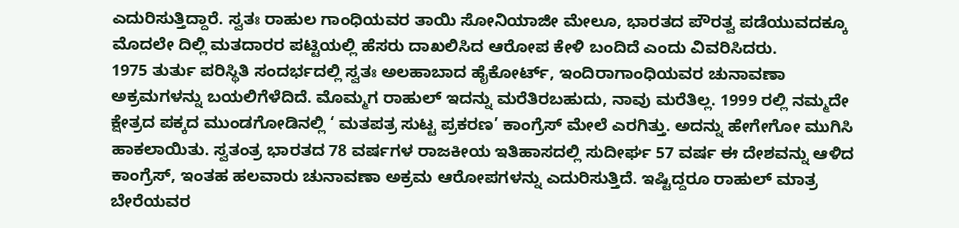ಎದುರಿಸುತ್ತಿದ್ದಾರೆ. ಸ್ವತಃ ರಾಹುಲ ಗಾಂಧಿಯವರ ತಾಯಿ ಸೋನಿಯಾಜೀ ಮೇಲೂ, ಭಾರತದ ಪೌರತ್ವ ಪಡೆಯುವದಕ್ಕೂ ಮೊದಲೇ ದಿಲ್ಲಿ ಮತದಾರರ ಪಟ್ಟಿಯಲ್ಲಿ ಹೆಸರು ದಾಖಲಿಸಿದ ಆರೋಪ ಕೇಳಿ ಬಂದಿದೆ ಎಂದು ವಿವರಿಸಿದರು.
1975 ತುರ್ತು ಪರಿಸ್ಥಿತಿ ಸಂದರ್ಭದಲ್ಲಿ ಸ್ವತಃ ಅಲಹಾಬಾದ ಹೈಕೋರ್ಟ್, ಇಂದಿರಾಗಾಂಧಿಯವರ ಚುನಾವಣಾ ಅಕ್ರಮಗಳನ್ನು ಬಯಲಿಗೆಳೆದಿದೆ. ಮೊಮ್ಮಗ ರಾಹುಲ್ ಇದನ್ನು ಮರೆತಿರಬಹುದು, ನಾವು ಮರೆತಿಲ್ಲ. 1999 ರಲ್ಲಿ ನಮ್ಮದೇ ಕ್ಷೇತ್ರದ ಪಕ್ಕದ ಮುಂಡಗೋಡಿನಲ್ಲಿ ‘ ಮತಪತ್ರ ಸುಟ್ಟ ಪ್ರಕರಣ’ ಕಾಂಗ್ರೆಸ್ ಮೇಲೆ ಎರಗಿತ್ತು. ಅದನ್ನು ಹೇಗೇಗೋ ಮುಗಿಸಿ ಹಾಕಲಾಯಿತು. ಸ್ವತಂತ್ರ ಭಾರತದ 78 ವರ್ಷಗಳ ರಾಜಕೀಯ ಇತಿಹಾಸದಲ್ಲಿ ಸುದೀರ್ಘ 57 ವರ್ಷ ಈ ದೇಶವನ್ನು ಆಳಿದ ಕಾಂಗ್ರೆಸ್, ಇಂತಹ ಹಲವಾರು ಚುನಾವಣಾ ಅಕ್ರಮ ಆರೋಪಗಳನ್ನು ಎದುರಿಸುತ್ತಿದೆ. ಇಷ್ಟಿದ್ದರೂ ರಾಹುಲ್ ಮಾತ್ರ ಬೇರೆಯವರ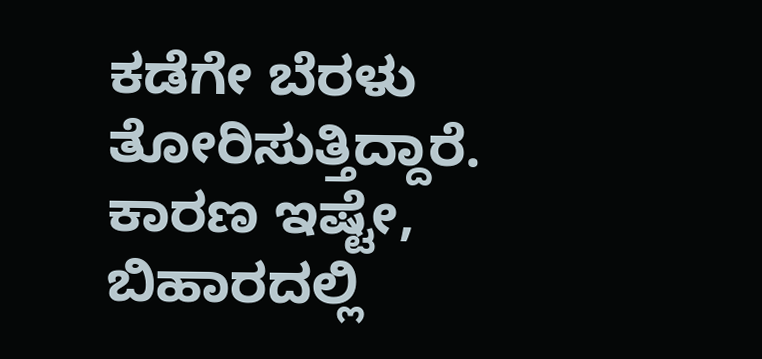ಕಡೆಗೇ ಬೆರಳು ತೋರಿಸುತ್ತಿದ್ದಾರೆ.
ಕಾರಣ ಇಷ್ಟೇ, ಬಿಹಾರದಲ್ಲಿ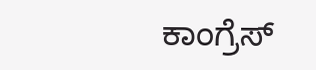ಕಾಂಗ್ರೆಸ್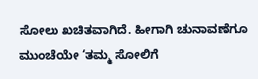ಸೋಲು ಖಚಿತವಾಗಿದೆ. ಹೀಗಾಗಿ ಚುನಾವಣೆಗೂ ಮುಂಚೆಯೇ ‘ತಮ್ಮ ಸೋಲಿಗೆ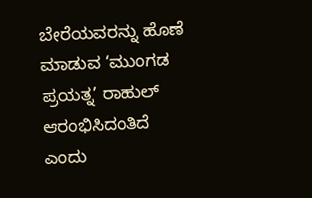ಬೇರೆಯವರನ್ನು ಹೊಣೆ ಮಾಡುವ ‘ಮುಂಗಡ ಪ್ರಯತ್ನ’ ರಾಹುಲ್ ಆರಂಭಿಸಿದಂತಿದೆ ಎಂದು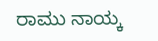ರಾಮು ನಾಯ್ಕ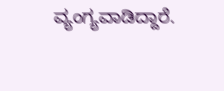ವ್ಯಂಗ್ಯವಾಡಿದ್ದಾರೆ.